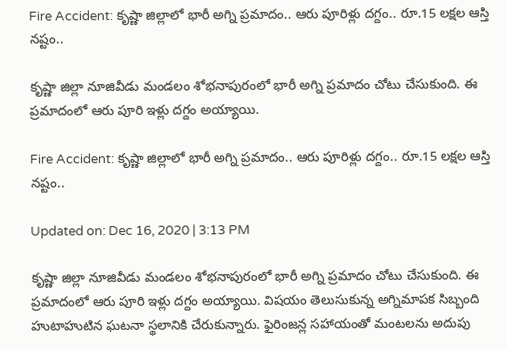Fire Accident: కృష్ణా జిల్లాలో భారీ అగ్ని ప్రమాదం.. ఆరు పూరిళ్లు దగ్దం.. రూ.15 లక్షల ఆస్తి నష్టం..

కృష్ణా జిల్లా నూజివీడు మండలం శోభనాపురంలో భారీ అగ్ని ప్రమాదం చోటు చేసుకుంది. ఈ ప్రమాదంలో ఆరు పూరి ఇళ్లు దగ్దం అయ్యాయి.

Fire Accident: కృష్ణా జిల్లాలో భారీ అగ్ని ప్రమాదం.. ఆరు పూరిళ్లు దగ్దం.. రూ.15 లక్షల ఆస్తి నష్టం..

Updated on: Dec 16, 2020 | 3:13 PM

కృష్ణా జిల్లా నూజివీడు మండలం శోభనాపురంలో భారీ అగ్ని ప్రమాదం చోటు చేసుకుంది. ఈ ప్రమాదంలో ఆరు పూరి ఇళ్లు దగ్దం అయ్యాయి. విషయం తెలుసుకున్న అగ్నిమాపక సిబ్బంది హుటాహుటిన ఘటనా స్థలానికి చేరుకున్నారు. ఫైరింజన్ల సహాయంతో మంటలను అదుపు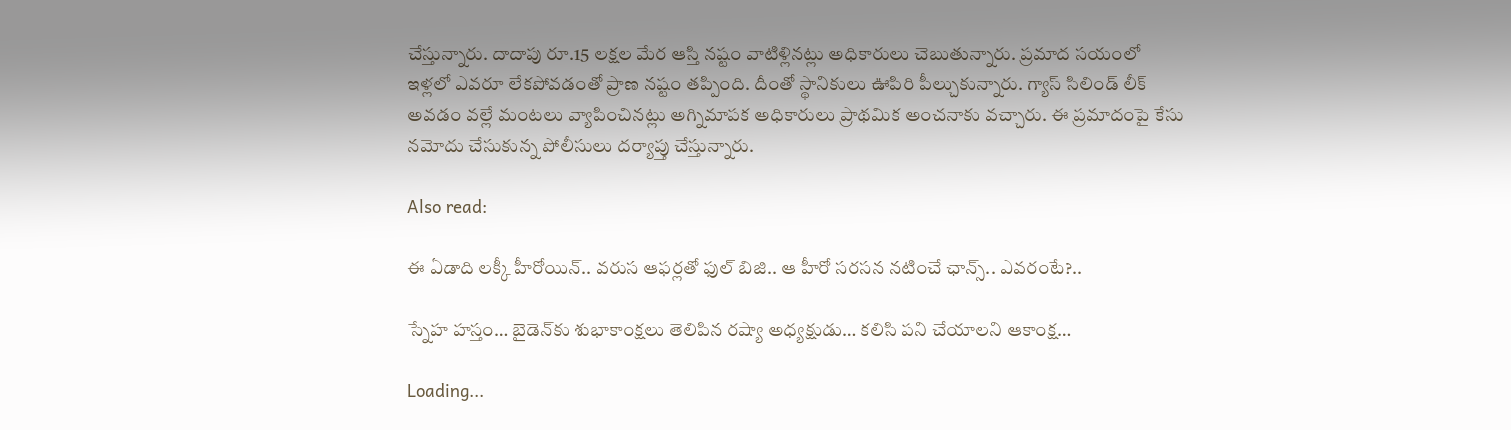చేస్తున్నారు. దాదాపు రూ.15 లక్షల మేర ఆస్తి నష్టం వాటిళ్లినట్లు అధికారులు చెబుతున్నారు. ప్రమాద సయంలో ఇళ్లలో ఎవరూ లేకపోవడంతో ప్రాణ నష్టం తప్పింది. దీంతో స్థానికులు ఊపిరి పీల్చుకున్నారు. గ్యాస్ సిలిండ్ లీక్ అవడం వల్లే మంటలు వ్యాపించినట్లు అగ్నిమాపక అధికారులు ప్రాథమిక అంచనాకు వచ్చారు. ఈ ప్రమాదంపై కేసు నమోదు చేసుకున్న పోలీసులు దర్యాప్తు చేస్తున్నారు.

Also read:

ఈ ఏడాది లక్కీ హీరోయిన్.. వరుస ఆఫర్లతో ఫుల్ బిజి.. ఆ హీరో సరసన నటించే ఛాన్స్.. ఎవరంటే?..

స్నేహ హస్తం… బైడెన్‌కు శుభాకాంక్షలు తెలిపిన రష్యా అధ్యక్షుడు… కలిసి పని చేయాలని ఆకాంక్ష…

Loading...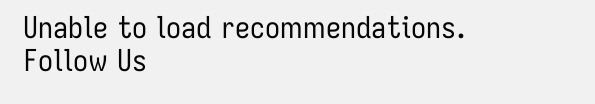Unable to load recommendations.
Follow Us